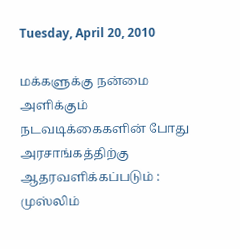Tuesday, April 20, 2010

மக்களுக்கு நன்மை அளிக்கும் நடவடிக்கைகளின் போது அரசாங்கத்திற்கு ஆதரவளிக்கப்படும் : முஸ்லிம்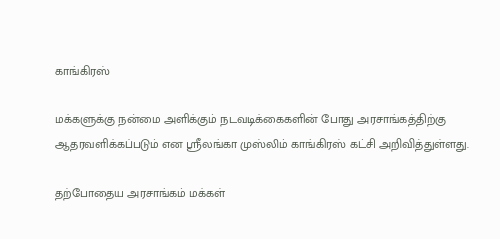காங்கிரஸ்

மக்களுக்கு நன்மை அளிக்கும் நடவடிக்கைகளின் போது அரசாங்கத்திற்கு ஆதரவளிக்கப்படும் என ஸ்ரீலங்கா முஸ்லிம் காங்கிரஸ் கட்சி அறிவித்துள்ளது.

தற்போதைய அரசாங்கம் மக்கள்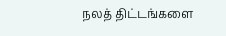நலத் திட்டங்களை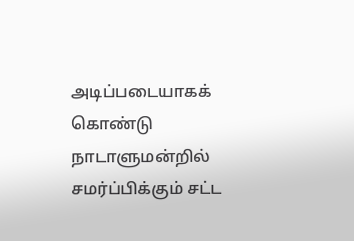அடிப்படையாகக் கொண்டு நாடாளுமன்றில் சமர்ப்பிக்கும் சட்ட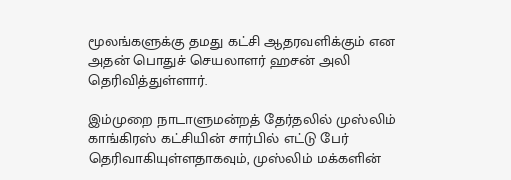மூலங்களுக்கு தமது கட்சி ஆதரவளிக்கும் என அதன் பொதுச் செயலாளர் ஹசன் அலி தெரிவித்துள்ளார்.

இம்முறை நாடாளுமன்றத் தேர்தலில் முஸ்லிம் காங்கிரஸ் கட்சியின் சார்பில் எட்டு பேர் தெரிவாகியுள்ளதாகவும், முஸ்லிம் மக்களின்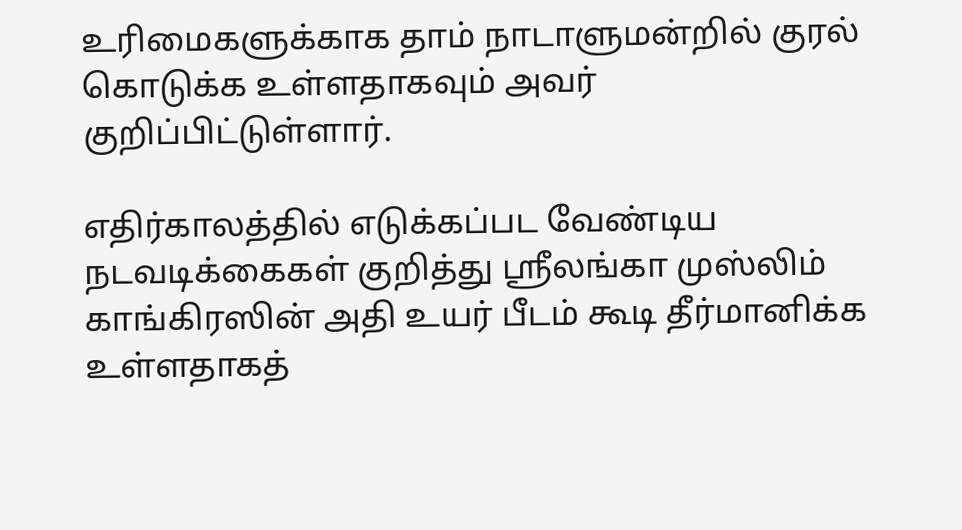உரிமைகளுக்காக தாம் நாடாளுமன்றில் குரல் கொடுக்க உள்ளதாகவும் அவர் குறிப்பிட்டுள்ளார்.

எதிர்காலத்தில் எடுக்கப்பட வேண்டிய நடவடிக்கைகள் குறித்து ஸ்ரீலங்கா முஸ்லிம் காங்கிரஸின் அதி உயர் பீடம் கூடி தீர்மானிக்க உள்ளதாகத்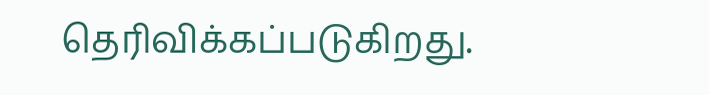தெரிவிக்கப்படுகிறது.